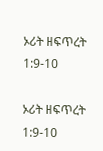ኦሪት ዘፍጥረት 1:9-10

ኦሪት ዘፍጥረት 1:9-10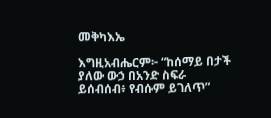መቅካእኤ

እግዚአብሔርም፦ “ከሰማይ በታች ያለው ውኃ በአንድ ስፍራ ይሰብሰብ፥ የብሱም ይገለጥ”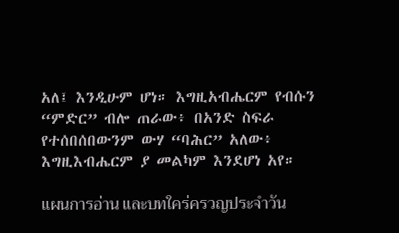አለ፤ እንዲሁም ሆነ። እግዚአብሔርም የብሱን “ምድር” ብሎ ጠራው፥ በአንድ ስፍራ የተሰበሰበውንም ውሃ “ባሕር” አለው፥ እግዚእብሔርም ያ መልካም እንደሆነ አየ።

แผนการอ่าน และบทใคร่ครวญประจำวัน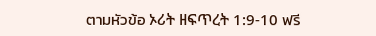ตามหัวข้อ ኦሪት ዘፍጥረት 1:9-10 ฟรี